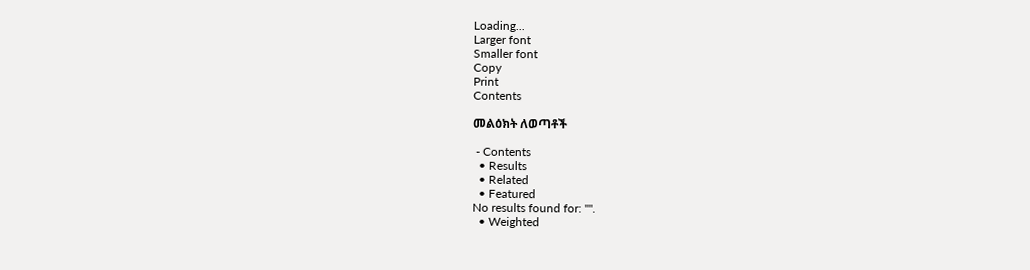Loading...
Larger font
Smaller font
Copy
Print
Contents

መልዕክት ለወጣቶች

 - Contents
  • Results
  • Related
  • Featured
No results found for: "".
  • Weighted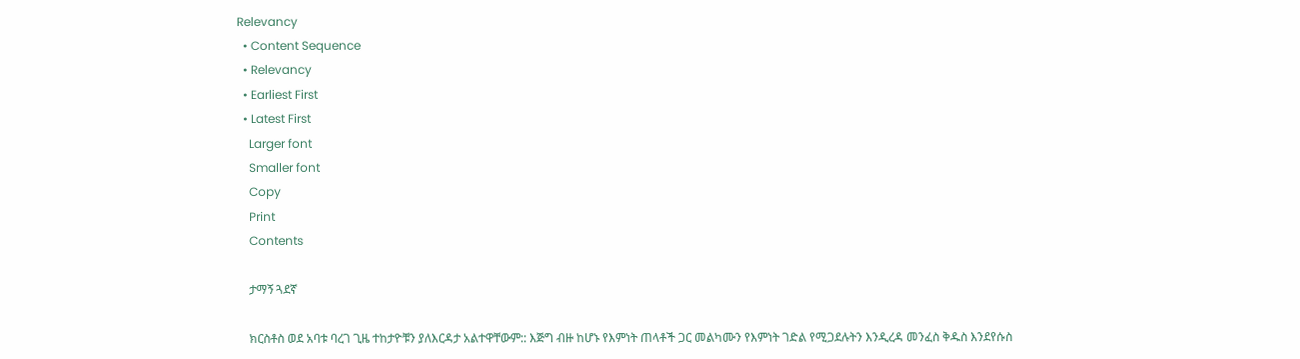Relevancy
  • Content Sequence
  • Relevancy
  • Earliest First
  • Latest First
    Larger font
    Smaller font
    Copy
    Print
    Contents

    ታማኝ ጓደኛ

    ክርስቶስ ወደ አባቱ ባረገ ጊዜ ተከታዮቹን ያለእርዳታ አልተዋቸውም:: እጅግ ብዙ ከሆኑ የእምነት ጠላቶች ጋር መልካሙን የእምነት ገድል የሚጋደሉትን እንዲረዳ መንፈስ ቅዱስ እንደየሱስ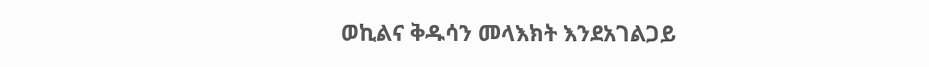ወኪልና ቅዱሳን መላእክት እንደአገልጋይ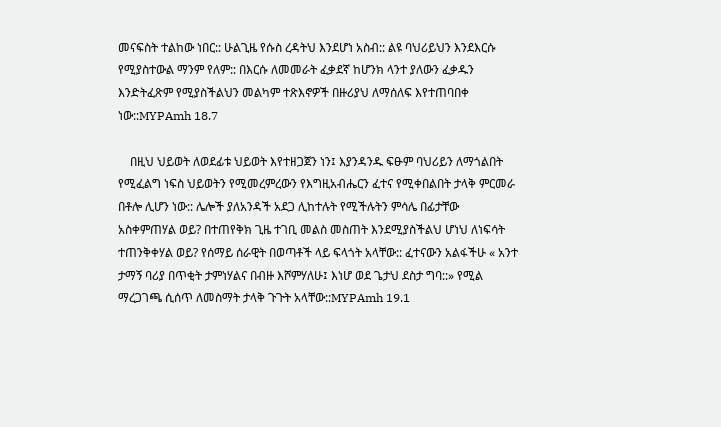መናፍስት ተልከው ነበር:: ሁልጊዜ የሱስ ረዳትህ እንደሆነ አስብ:: ልዩ ባህሪይህን እንደእርሱ የሚያስተውል ማንም የለም:: በእርሱ ለመመራት ፈቃደኛ ከሆንክ ላንተ ያለውን ፈቃዱን እንድትፈጽም የሚያስችልህን መልካም ተጽእኖዎች በዙሪያህ ለማሰለፍ እየተጠባበቀ ነው::MYPAmh 18.7

    በዚህ ህይወት ለወደፊቱ ህይወት እየተዘጋጀን ነን፤ እያንዳንዱ ፍፁም ባህሪይን ለማጎልበት የሚፈልግ ነፍስ ህይወትን የሚመረምረውን የእግዚአብሔርን ፈተና የሚቀበልበት ታላቅ ምርመራ በቶሎ ሊሆን ነው:: ሌሎች ያለአንዳች አደጋ ሊከተሉት የሚችሉትን ምሳሌ በፊታቸው አስቀምጠሃል ወይ? በተጠየቅክ ጊዜ ተገቢ መልስ መስጠት እንደሚያስችልህ ሆነህ ለነፍሳት ተጠንቅቀሃል ወይ? የሰማይ ሰራዊት በወጣቶች ላይ ፍላጎት አላቸው:: ፈተናውን አልፋችሁ « አንተ ታማኝ ባሪያ በጥቂት ታምነሃልና በብዙ እሾምሃለሁ፤ እነሆ ወደ ጌታህ ደስታ ግባ::» የሚል ማረጋገጫ ሲሰጥ ለመስማት ታላቅ ጉጉት አላቸው::MYPAmh 19.1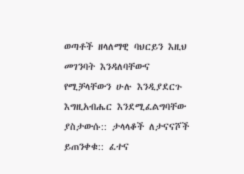ወጣቶች ዘላለማዊ ባህርይን እዚህ መገንባት እንዳለባቸውና የሚቻላቸውን ሁሉ እንዲያደርጉ እግዚአብሔር እንደሚፈልግባቸው ያስታውሱ:: ታላላቆች ለታናናሾች ይጠንቀቁ:: ፈተና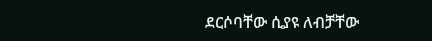ደርሶባቸው ሲያዩ ለብቻቸው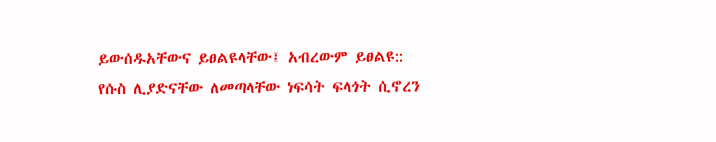ይውሰዱአቸውና ይፀልዩላቸው፤ አብረውም ይፀልዩ:: የሱስ ሊያድናቸው ለመጣላቸው ነፍሳት ፍላጎት ሲኖረን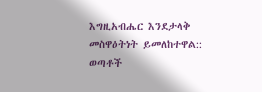እግዚአብሔር እንደታላቅ መስዋዕትነት ይመለከተዋል:: ወጣቶች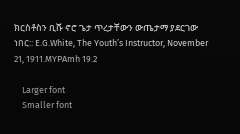ክርስቶስን ቢሹ ኖሮ ጌታ ጥረታቸውን ውጤታማ ያደርገው ነበር:: E.G.White, The Youth’s Instructor, November 21, 1911.MYPAmh 19.2

    Larger font
    Smaller font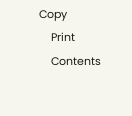Copy
    Print
    Contents